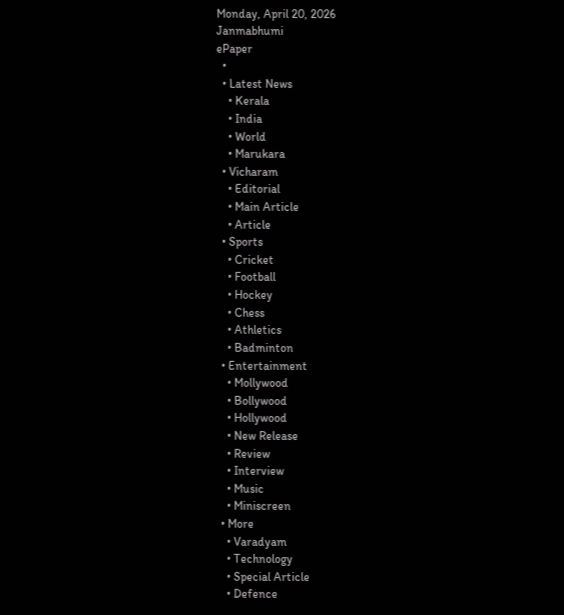Monday, April 20, 2026
Janmabhumi
ePaper
  •
  • Latest News
    • Kerala
    • India
    • World
    • Marukara
  • Vicharam
    • Editorial
    • Main Article
    • Article
  • Sports
    • Cricket
    • Football
    • Hockey
    • Chess
    • Athletics
    • Badminton
  • Entertainment
    • Mollywood
    • Bollywood
    • Hollywood
    • New Release
    • Review
    • Interview
    • Music
    • Miniscreen
  • More
    • Varadyam
    • Technology
    • Special Article
    • Defence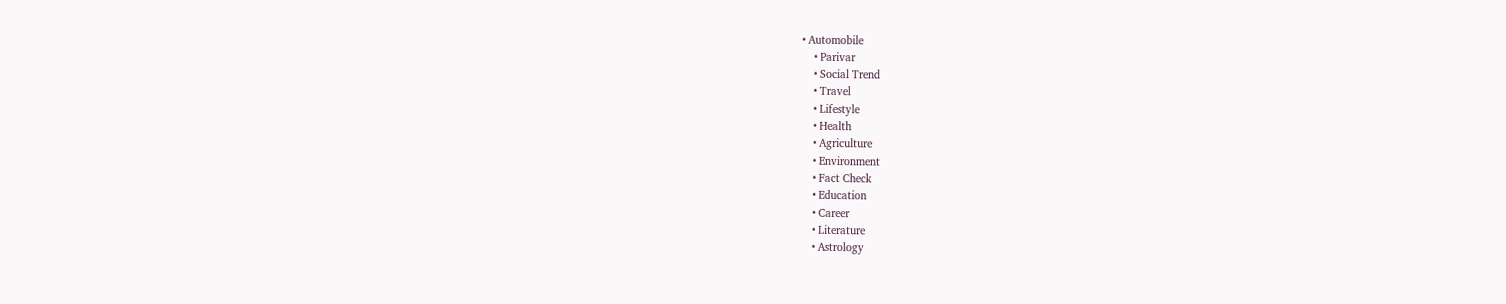• Automobile
    • Parivar
    • Social Trend
    • Travel
    • Lifestyle
    • Health
    • Agriculture
    • Environment
    • Fact Check
    • Education
    • Career
    • Literature
    • Astrology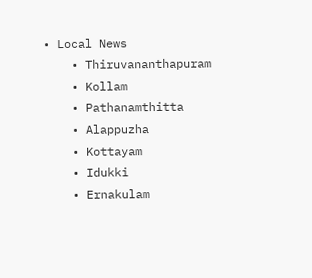• Local News
    • Thiruvananthapuram
    • Kollam
    • Pathanamthitta
    • Alappuzha
    • Kottayam
    • Idukki
    • Ernakulam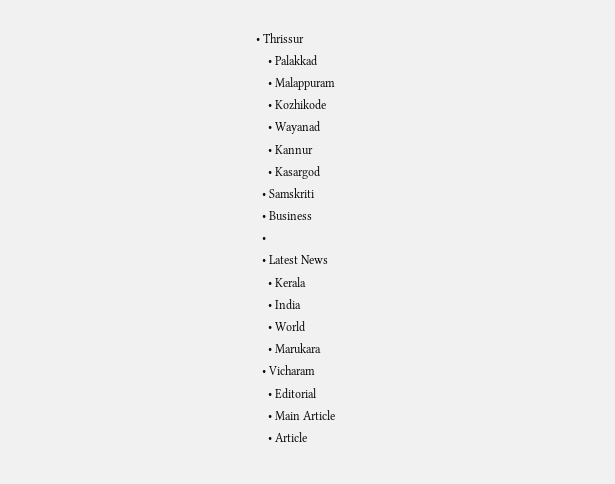• Thrissur
    • Palakkad
    • Malappuram
    • Kozhikode
    • Wayanad
    • Kannur
    • Kasargod
  • Samskriti
  • Business
  •
  • Latest News
    • Kerala
    • India
    • World
    • Marukara
  • Vicharam
    • Editorial
    • Main Article
    • Article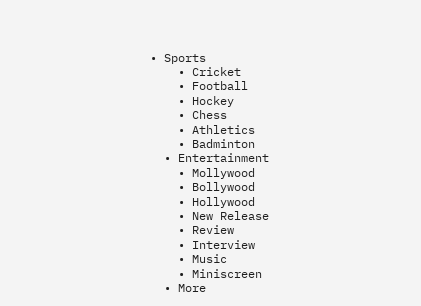• Sports
    • Cricket
    • Football
    • Hockey
    • Chess
    • Athletics
    • Badminton
  • Entertainment
    • Mollywood
    • Bollywood
    • Hollywood
    • New Release
    • Review
    • Interview
    • Music
    • Miniscreen
  • More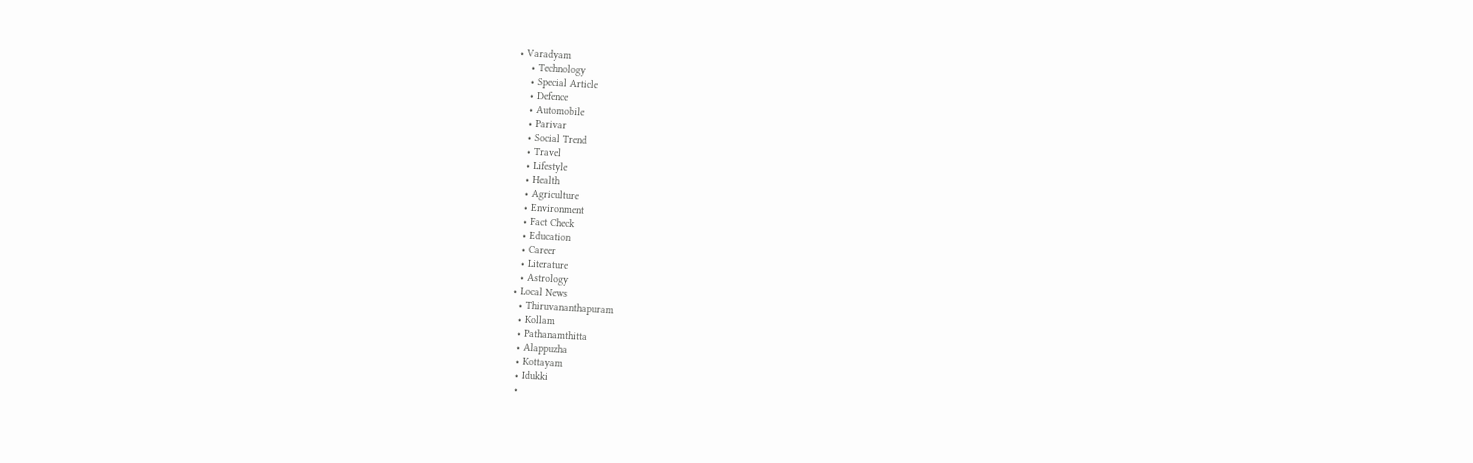• Varadyam
    • Technology
    • Special Article
    • Defence
    • Automobile
    • Parivar
    • Social Trend
    • Travel
    • Lifestyle
    • Health
    • Agriculture
    • Environment
    • Fact Check
    • Education
    • Career
    • Literature
    • Astrology
  • Local News
    • Thiruvananthapuram
    • Kollam
    • Pathanamthitta
    • Alappuzha
    • Kottayam
    • Idukki
    •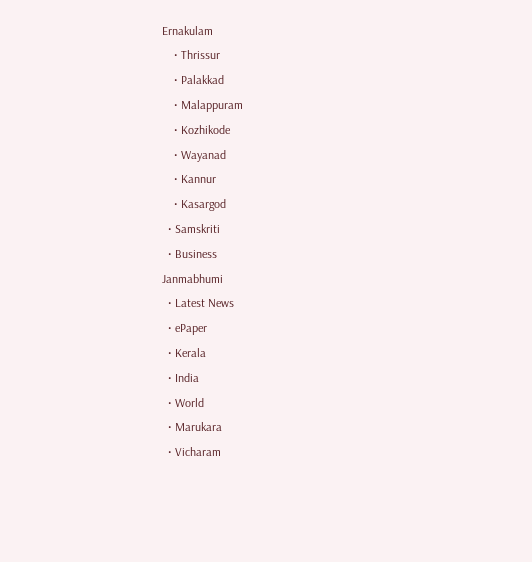Ernakulam
    • Thrissur
    • Palakkad
    • Malappuram
    • Kozhikode
    • Wayanad
    • Kannur
    • Kasargod
  • Samskriti
  • Business
Janmabhumi
  • Latest News
  • ePaper
  • Kerala
  • India
  • World
  • Marukara
  • Vicharam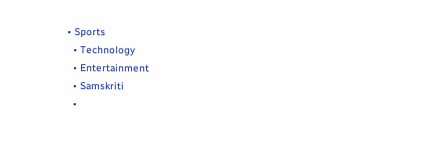• Sports
  • Technology
  • Entertainment
  • Samskriti
  •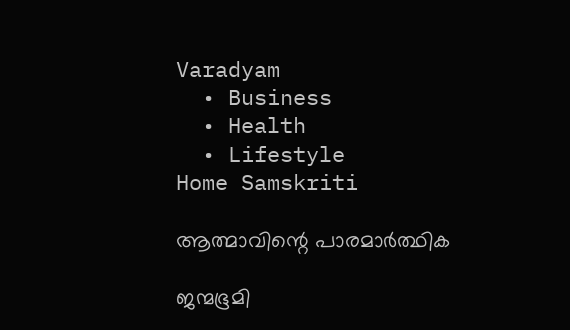Varadyam
  • Business
  • Health
  • Lifestyle
Home Samskriti

ആത്മാവിന്റെ പാരമാർത്ഥിക

ജന്മഭൂമി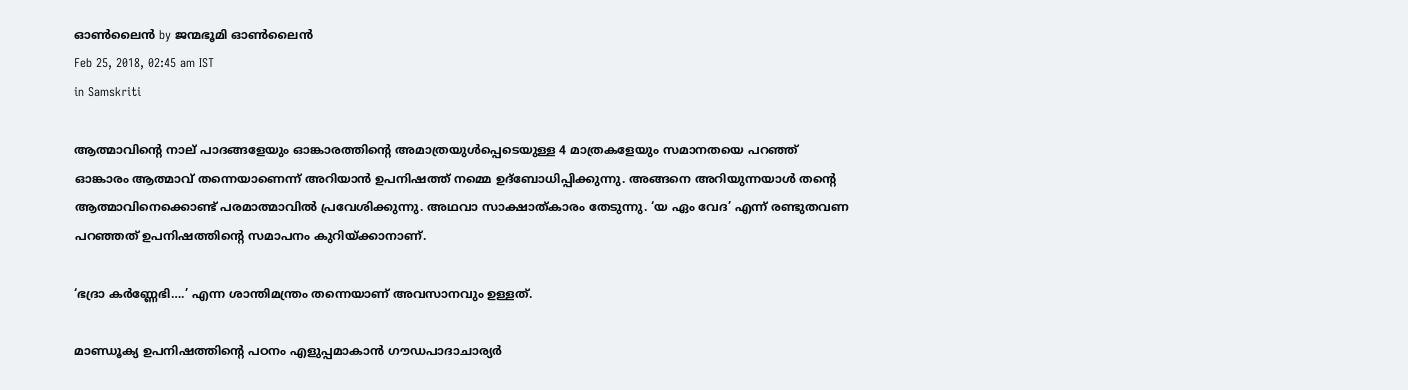ഓണ്‍ലൈന്‍ by ജന്മഭൂമി ഓണ്‍ലൈന്‍
Feb 25, 2018, 02:45 am IST
in Samskriti

ആത്മാവിന്റെ നാല് പാദങ്ങളേയും ഓങ്കാരത്തിന്റെ അമാത്രയുള്‍പ്പെടെയുള്ള 4 മാത്രകളേയും സമാനതയെ പറഞ്ഞ് ഓങ്കാരം ആത്മാവ് തന്നെയാണെന്ന് അറിയാന്‍ ഉപനിഷത്ത് നമ്മെ ഉദ്‌ബോധിപ്പിക്കുന്നു. അങ്ങനെ അറിയുന്നയാള്‍ തന്റെ ആത്മാവിനെക്കൊണ്ട് പരമാത്മാവില്‍ പ്രവേശിക്കുന്നു. അഥവാ സാക്ഷാത്കാരം തേടുന്നു. ‘യ ഏം വേദ’ എന്ന് രണ്ടുതവണ പറഞ്ഞത് ഉപനിഷത്തിന്റെ സമാപനം കുറിയ്‌ക്കാനാണ്.

‘ഭദ്രാ കര്‍ണ്ണേഭി….’ എന്ന ശാന്തിമന്ത്രം തന്നെയാണ് അവസാനവും ഉള്ളത്.

മാണ്ഡൂക്യ ഉപനിഷത്തിന്റെ പഠനം എളുപ്പമാകാന്‍ ഗൗഡപാദാചാര്യര്‍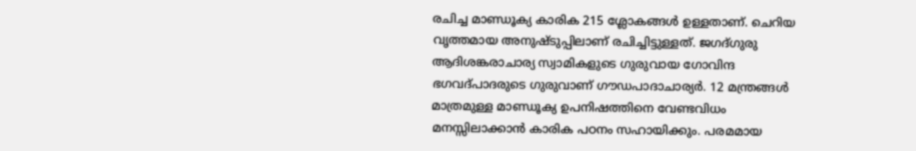രചിച്ച മാണ്ഡൂക്യ കാരിക 215 ശ്ലോകങ്ങള്‍ ഉള്ളതാണ്. ചെറിയ വൃത്തമായ അനുഷ്ടുപ്പിലാണ് രചിച്ചിട്ടുള്ളത്. ജഗദ്ഗുരു ആദിശങ്കരാചാര്യ സ്വാമികളുടെ ഗുരുവായ ഗോവിന്ദ ഭഗവദ്പാദരുടെ ഗുരുവാണ് ഗൗഡപാദാചാര്യര്‍. 12 മന്ത്രങ്ങള്‍ മാത്രമുള്ള മാണ്ഡൂക്യ ഉപനിഷത്തിനെ വേണ്ടവിധം മനസ്സിലാക്കാന്‍ കാരിക പഠനം സഹായിക്കും. പരമമായ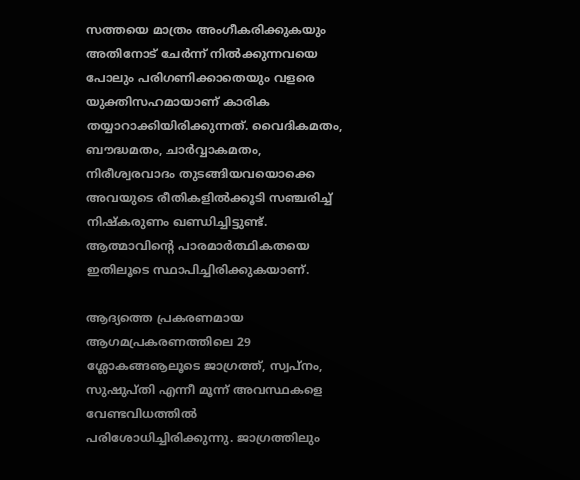സത്തയെ മാത്രം അംഗീകരിക്കുകയും അതിനോട് ചേര്‍ന്ന് നില്‍ക്കുന്നവയെ പോലും പരിഗണിക്കാതെയും വളരെ യുക്തിസഹമായാണ് കാരിക തയ്യാറാക്കിയിരിക്കുന്നത്. വൈദികമതം, ബൗദ്ധമതം, ചാര്‍വ്വാകമതം, നിരീശ്വരവാദം തുടങ്ങിയവയൊക്കെ അവയുടെ രീതികളില്‍ക്കൂടി സഞ്ചരിച്ച് നിഷ്‌കരുണം ഖണ്ഡിച്ചിട്ടുണ്ട്. ആത്മാവിന്റെ പാരമാര്‍ത്ഥികതയെ ഇതിലൂടെ സ്ഥാപിച്ചിരിക്കുകയാണ്.

ആദ്യത്തെ പ്രകരണമായ ആഗമപ്രകരണത്തിലെ 29 ശ്ലോകങ്ങൡലൂടെ ജാഗ്രത്ത്, സ്വപ്‌നം, സുഷുപ്തി എന്നീ മൂന്ന് അവസ്ഥകളെ വേണ്ടവിധത്തില്‍ പരിശോധിച്ചിരിക്കുന്നു. ജാഗ്രത്തിലും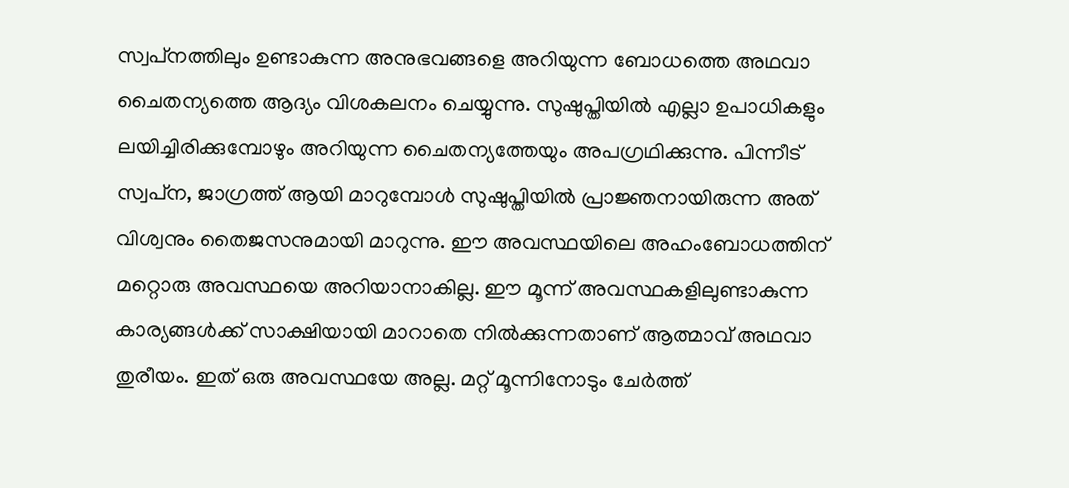സ്വപ്‌നത്തിലും ഉണ്ടാകുന്ന അനുഭവങ്ങളെ അറിയുന്ന ബോധത്തെ അഥവാ ചൈതന്യത്തെ ആദ്യം വിശകലനം ചെയ്യുന്നു. സുഷുപ്തിയില്‍ എല്ലാ ഉപാധികളും ലയിച്ചിരിക്കുമ്പോഴും അറിയുന്ന ചൈതന്യത്തേയും അപഗ്രഥിക്കുന്നു. പിന്നീട് സ്വപ്‌ന, ജാഗ്രത്ത് ആയി മാറുമ്പോള്‍ സുഷുപ്തിയില്‍ പ്രാജ്ഞനായിരുന്ന അത് വിശ്വനും തൈജസനുമായി മാറുന്നു. ഈ അവസ്ഥയിലെ അഹംബോധത്തിന് മറ്റൊരു അവസ്ഥയെ അറിയാനാകില്ല. ഈ മൂന്ന് അവസ്ഥകളിലുണ്ടാകുന്ന കാര്യങ്ങള്‍ക്ക് സാക്ഷിയായി മാറാതെ നില്‍ക്കുന്നതാണ് ആത്മാവ് അഥവാ തുരീയം. ഇത് ഒരു അവസ്ഥയേ അല്ല. മറ്റ് മൂന്നിനോടും ചേര്‍ത്ത്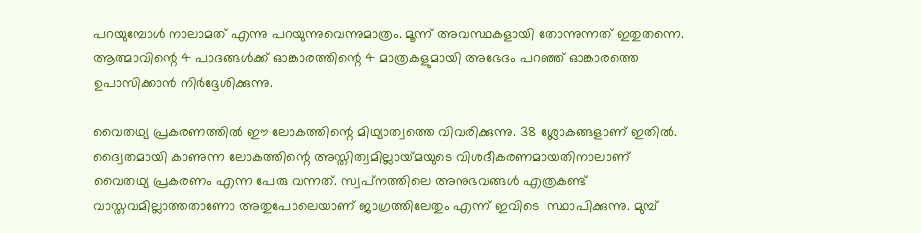പറയുമ്പോള്‍ നാലാമത് എന്നു പറയുന്നുവെന്നുമാത്രം. മൂന്ന് അവസ്ഥകളായി തോന്നുന്നത് ഇതുതന്നെ. ആത്മാവിന്റെ 4 പാദങ്ങള്‍ക്ക് ഓങ്കാരത്തിന്റെ 4 മാത്രകളുമായി അഭേദം പറഞ്ഞ് ഓങ്കാരത്തെ ഉപാസിക്കാന്‍ നിര്‍ദ്ദേശിക്കുന്നു.

വൈതഥ്യ പ്രകരണത്തില്‍ ഈ ലോകത്തിന്റെ മിഥ്യാത്വത്തെ വിവരിക്കുന്നു. 38 ശ്ലോകങ്ങളാണ് ഇതില്‍. ദ്വൈതമായി കാണുന്ന ലോകത്തിന്റെ അസ്തിത്വമില്ലായ്‌മയുടെ വിശദീകരണമായതിനാലാണ് വൈതഥ്യ പ്രകരണം എന്ന പേരു വന്നത്. സ്വപ്‌നത്തിലെ അനുഭവങ്ങള്‍ എത്രകണ്ട് വാസ്തവമില്ലാത്തതാണോ അതുപോലെയാണ് ജാഗ്രത്തിലേതും എന്ന് ഇവിടെ  സ്ഥാപിക്കുന്നു. മുമ്പ്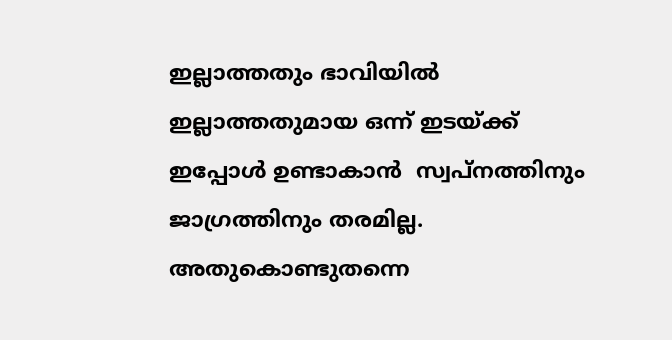ഇല്ലാത്തതും ഭാവിയില്‍ ഇല്ലാത്തതുമായ ഒന്ന് ഇടയ്‌ക്ക് ഇപ്പോള്‍ ഉണ്ടാകാന്‍  സ്വപ്‌നത്തിനും ജാഗ്രത്തിനും തരമില്ല. അതുകൊണ്ടുതന്നെ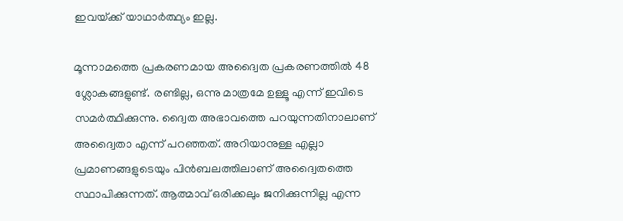ഇവയ്‌ക്ക് യാഥാര്‍ത്ഥ്യം ഇല്ല.

മൂന്നാമത്തെ പ്രകരണമായ അദ്വൈത പ്രകരണത്തില്‍ 48 ശ്ലോകങ്ങളുണ്ട്. രണ്ടില്ല, ഒന്നു മാത്രമേ ഉള്ളൂ എന്ന് ഇവിടെ സമര്‍ത്ഥിക്കുന്നു. ദ്വൈത അഭാവത്തെ പറയുന്നതിനാലാണ് അദ്വൈതാ എന്ന് പറഞ്ഞത്. അറിയാനുള്ള എല്ലാ പ്രമാണങ്ങളുടെയും പിന്‍ബലത്തിലാണ് അദ്വൈതത്തെ സ്ഥാപിക്കുന്നത്. ആത്മാവ് ഒരിക്കലും ജനിക്കുന്നില്ല എന്ന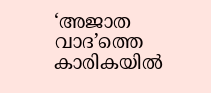‘അജാത വാദ’ത്തെ കാരികയില്‍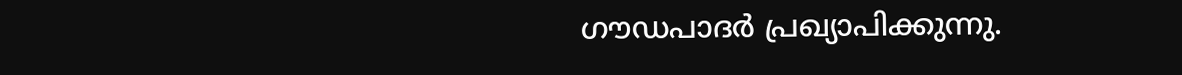ഗൗഡപാദര്‍ പ്രഖ്യാപിക്കുന്നു.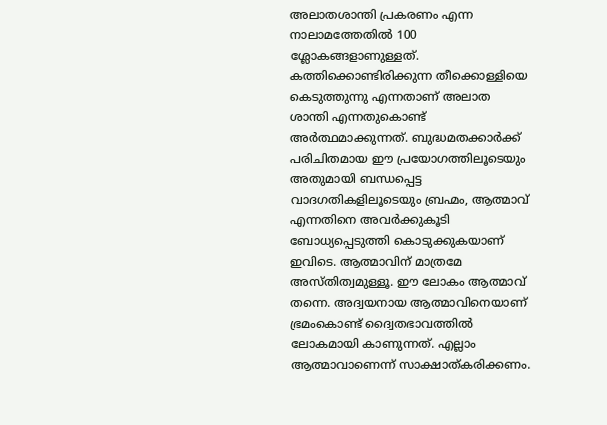അലാതശാന്തി പ്രകരണം എന്ന നാലാമത്തേതില്‍ 100 ശ്ലോകങ്ങളാണുള്ളത്. കത്തിക്കൊണ്ടിരിക്കുന്ന തീക്കൊള്ളിയെ കെടുത്തുന്നു എന്നതാണ് അലാത ശാന്തി എന്നതുകൊണ്ട് അര്‍ത്ഥമാക്കുന്നത്. ബുദ്ധമതക്കാര്‍ക്ക് പരിചിതമായ ഈ പ്രയോഗത്തിലൂടെയും അതുമായി ബന്ധപ്പെട്ട വാദഗതികളിലൂടെയും ബ്രഹ്മം, ആത്മാവ് എന്നതിനെ അവര്‍ക്കുകൂടി ബോധ്യപ്പെടുത്തി കൊടുക്കുകയാണ് ഇവിടെ. ആത്മാവിന് മാത്രമേ അസ്തിത്വമുള്ളൂ. ഈ ലോകം ആത്മാവ്  തന്നെ. അദ്വയനായ ആത്മാവിനെയാണ് ഭ്രമംകൊണ്ട് ദ്വൈതഭാവത്തില്‍ ലോകമായി കാണുന്നത്. എല്ലാം ആത്മാവാണെന്ന് സാക്ഷാത്കരിക്കണം.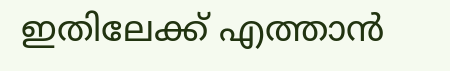ഇതിലേക്ക് എത്താന്‍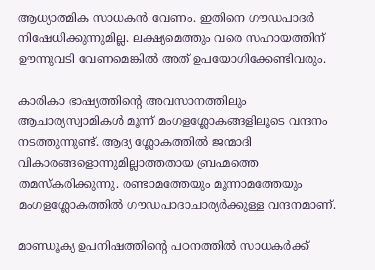ആധ്യാത്മിക സാധകന്‍ വേണം. ഇതിനെ ഗൗഡപാദര്‍ നിഷേധിക്കുന്നുമില്ല. ലക്ഷ്യമെത്തും വരെ സഹായത്തിന് ഊന്നുവടി വേണമെങ്കില്‍ അത് ഉപയോഗിക്കേണ്ടിവരും.

കാരികാ ഭാഷ്യത്തിന്റെ അവസാനത്തിലും ആചാര്യസ്വാമികള്‍ മൂന്ന് മംഗളശ്ലോകങ്ങളിലൂടെ വന്ദനം നടത്തുന്നുണ്ട്. ആദ്യ ശ്ലോകത്തില്‍ ജന്മാദി വികാരങ്ങളൊന്നുമില്ലാത്തതായ ബ്രഹ്മത്തെ തമസ്‌കരിക്കുന്നു. രണ്ടാമത്തേയും മൂന്നാമത്തേയും മംഗളശ്ലോകത്തില്‍ ഗൗഡപാദാചാര്യര്‍ക്കുള്ള വന്ദനമാണ്.

മാണ്ഡൂക്യ ഉപനിഷത്തിന്റെ പഠനത്തില്‍ സാധകര്‍ക്ക്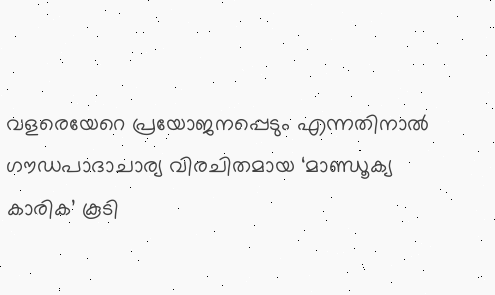വളരെയേറെ പ്രയോജനപ്പെടും എന്നതിനാല്‍ ഗൗഡപാദാചാര്യ വിരചിതമായ ‘മാണ്ഡൂക്യ കാരിക’ കൂടി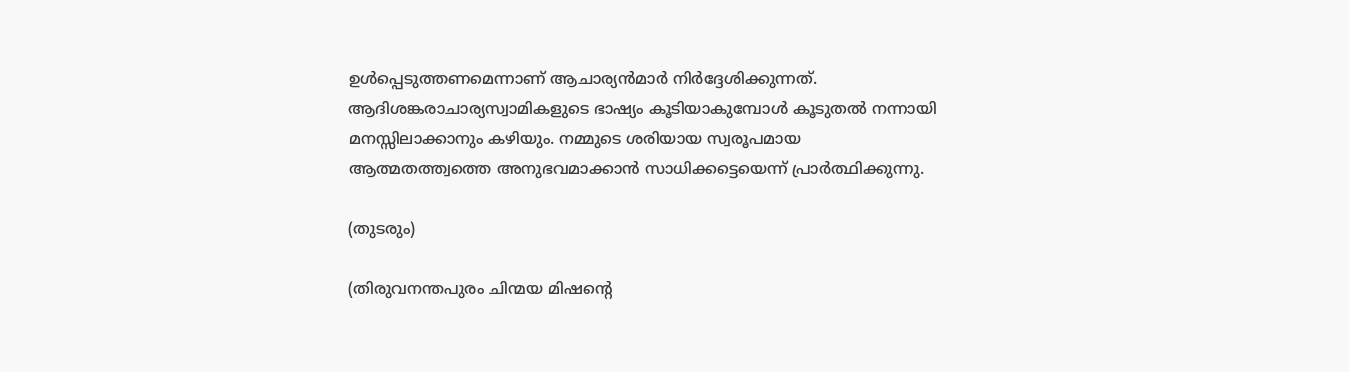ഉള്‍പ്പെടുത്തണമെന്നാണ് ആചാര്യന്‍മാര്‍ നിര്‍ദ്ദേശിക്കുന്നത്. ആദിശങ്കരാചാര്യസ്വാമികളുടെ ഭാഷ്യം കൂടിയാകുമ്പോള്‍ കൂടുതല്‍ നന്നായി മനസ്സിലാക്കാനും കഴിയും. നമ്മുടെ ശരിയായ സ്വരൂപമായ ആത്മതത്ത്വത്തെ അനുഭവമാക്കാന്‍ സാധിക്കട്ടെയെന്ന് പ്രാര്‍ത്ഥിക്കുന്നു.

(തുടരും)

(തിരുവനന്തപുരം ചിന്മയ മിഷന്റെ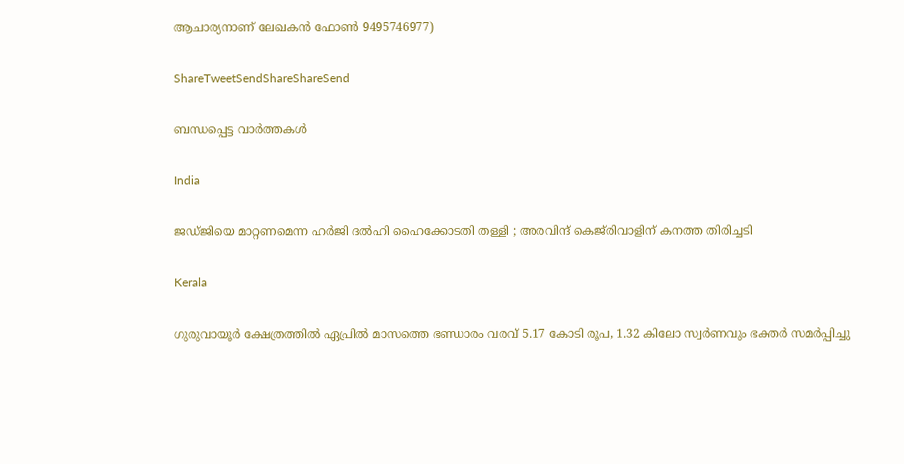ആചാര്യനാണ് ലേഖകന്‍ ഫോണ്‍ 9495746977)

ShareTweetSendShareShareSend

ബന്ധപ്പെട്ട വാര്‍ത്തകള്‍

India

ജഡ്ജിയെ മാറ്റണമെന്ന ഹർജി ദൽഹി ഹൈക്കോടതി തള്ളി ; അരവിന്ദ് കെജ്‌രിവാളിന് കനത്ത തിരിച്ചടി

Kerala

ഗുരുവായൂര്‍ ക്ഷേത്രത്തില്‍ ഏപ്രില്‍ മാസത്തെ ഭണ്ഡാരം വരവ് 5.17 കോടി രൂപ, 1.32 കിലോ സ്വര്‍ണവും ഭക്തര്‍ സമര്‍പ്പിച്ചു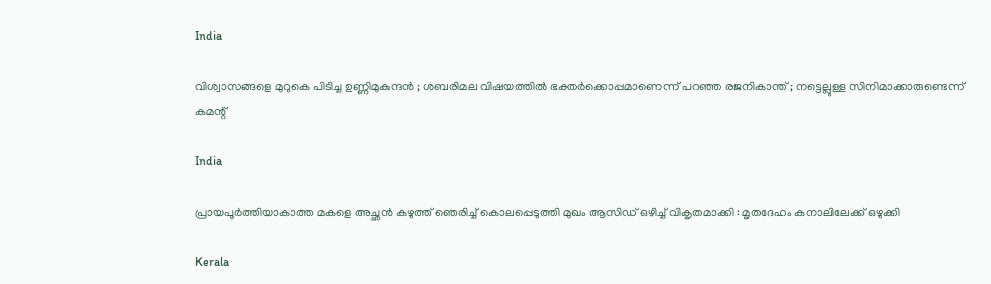India

വിശ്വാസങ്ങളെ മുറുകെ പിടിച്ച ഉണ്ണിമുകുന്ദൻ ; ശബരിമല വിഷയത്തിൽ ഭക്തർക്കൊപ്പമാണെന്ന് പറഞ്ഞ രജനികാന്ത് ; നട്ടെല്ലുള്ള സിനിമാക്കാരുണ്ടെന്ന് കമന്റ്

India

പ്രായപൂർത്തിയാകാത്ത മകളെ അച്ഛൻ കഴുത്ത് ഞെരിച്ച് കൊലപ്പെടുത്തി മുഖം ആസിഡ് ഒഴിച്ച് വികൃതമാക്കി : മൃതദേഹം കനാലിലേക്ക് ഒഴുക്കി

Kerala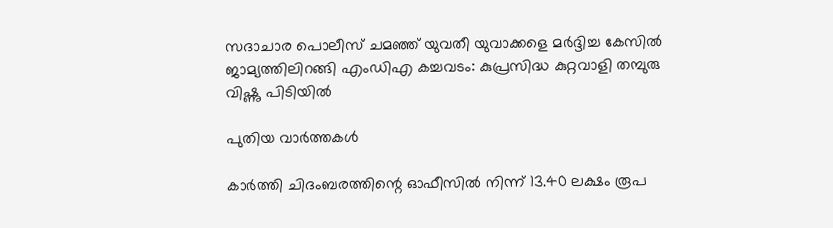സദാചാര പൊലീസ് ചമഞ്ഞ് യുവതീ യുവാക്കളെ മര്‍ദ്ദിച്ച കേസില്‍ ജാമ്യത്തിലിറങ്ങി എംഡിഎ കച്ചവടം: കുപ്രസിദ്ധ കുറ്റവാളി തമ്പുരു വിഷ്ണു പിടിയില്‍

പുതിയ വാര്‍ത്തകള്‍

കാർത്തി ചിദംബരത്തിന്റെ ഓഫീസിൽ നിന്ന് 13.40 ലക്ഷം രൂപ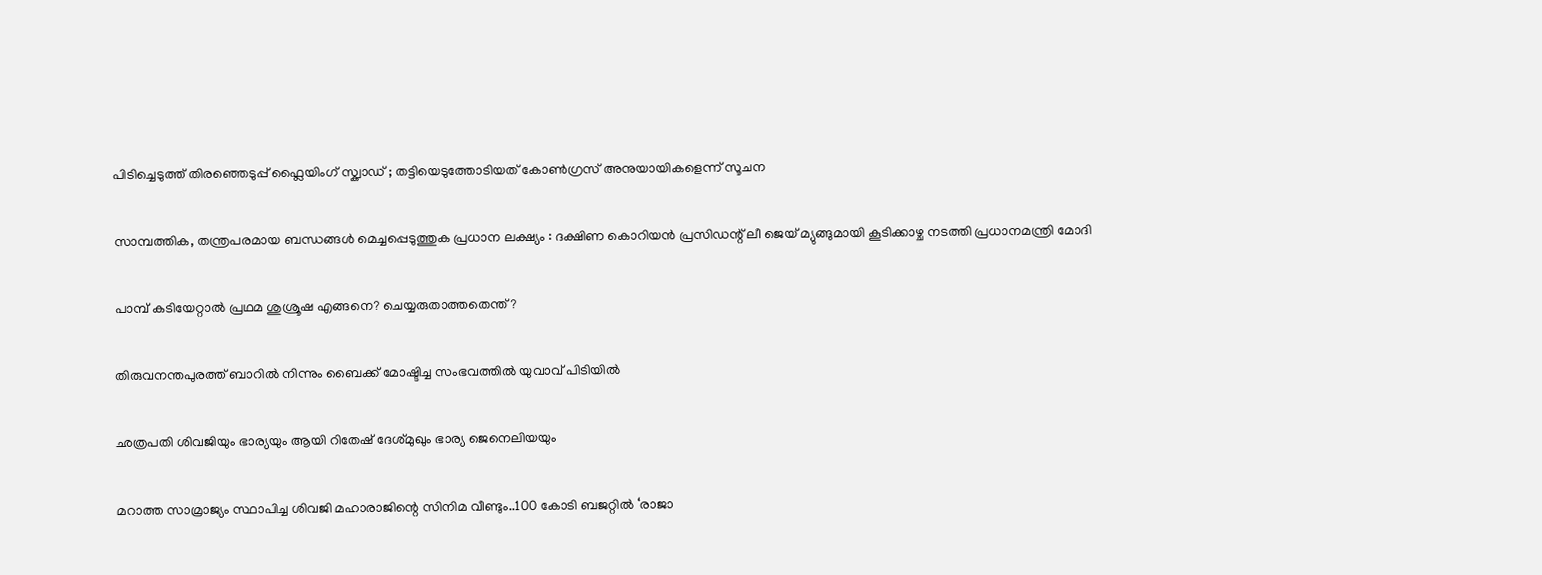പിടിച്ചെടുത്ത് തിരഞ്ഞെടുപ്പ് ഫ്ലൈയിംഗ് സ്ക്വാഡ് ; തട്ടിയെടുത്തോടിയത് കോൺഗ്രസ് അനുയായികളെന്ന് സൂചന

സാമ്പത്തിക, തന്ത്രപരമായ ബന്ധങ്ങൾ മെച്ചപ്പെടുത്തുക പ്രധാന ലക്ഷ്യം : ദക്ഷിണ കൊറിയൻ പ്രസിഡന്റ് ലീ ജെയ് മ്യുങ്ങുമായി കൂടിക്കാഴ്ച നടത്തി പ്രധാനമന്ത്രി മോദി

പാമ്പ് കടിയേറ്റാല്‍ പ്രഥമ ശുശ്രൂഷ എങ്ങനെ? ചെയ്യരുതാത്തതെന്ത്?

തിരുവനന്തപുരത്ത് ബാറില്‍ നിന്നും ബൈക്ക് മോഷ്ടിച്ച സംഭവത്തില്‍ യുവാവ് പിടിയില്‍

ഛത്രപതി ശിവജിയും ഭാര്യയും ആയി റിതേഷ് ദേശ്മുഖും ഭാര്യ ജെനെലിയയും

മറാത്ത സാമ്രാജ്യം സ്ഥാപിച്ച ശിവജി മഹാരാജിന്റെ സിനിമ വീണ്ടും..100 കോടി ബജറ്റില്‍ ‘രാജാ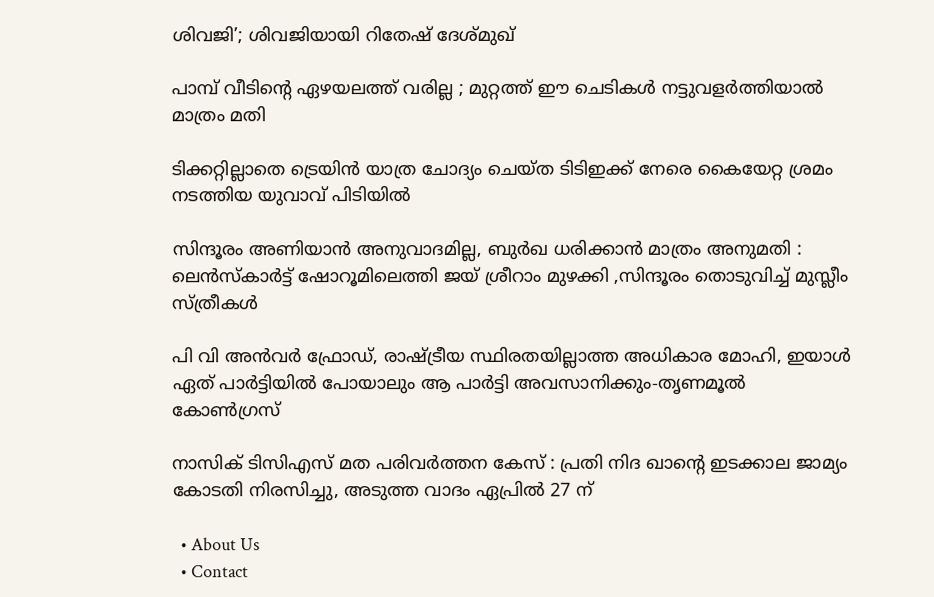ശിവജി’; ശിവജിയായി റിതേഷ് ദേശ്മുഖ്

പാമ്പ് വീടിന്റെ ഏഴയലത്ത് വരില്ല ; മുറ്റത്ത് ഈ ചെടികൾ നട്ടുവളർത്തിയാൽ മാത്രം മതി

ടിക്കറ്റില്ലാതെ ട്രെയിന്‍ യാത്ര ചോദ്യം ചെയ്ത ടിടിഇക്ക് നേരെ കൈയേറ്റ ശ്രമം നടത്തിയ യുവാവ് പിടിയില്‍

സിന്ദൂരം അണിയാൻ അനുവാദമില്ല, ബുർഖ ധരിക്കാൻ മാത്രം അനുമതി : ലെൻസ്കാർട്ട് ഷോറൂമിലെത്തി ജയ് ശ്രീറാം മുഴക്കി ,സിന്ദൂരം തൊടുവിച്ച് മുസ്ലീം സ്ത്രീകൾ

പി വി അന്‍വര്‍ ഫ്രോഡ്, രാഷ്‌ട്രീയ സ്ഥിരതയില്ലാത്ത അധികാര മോഹി, ഇയാള്‍ ഏത് പാര്‍ട്ടിയില്‍ പോയാലും ആ പാര്‍ട്ടി അവസാനിക്കും-തൃണമൂല്‍ കോണ്‍ഗ്രസ്

നാസിക് ടിസിഎസ് മത പരിവർത്തന കേസ് : പ്രതി നിദ ഖാന്റെ ഇടക്കാല ജാമ്യം കോടതി നിരസിച്ചു, അടുത്ത വാദം ഏപ്രിൽ 27 ന്

  • About Us
  • Contact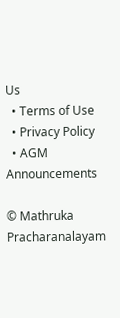Us
  • Terms of Use
  • Privacy Policy
  • AGM Announcements

© Mathruka Pracharanalayam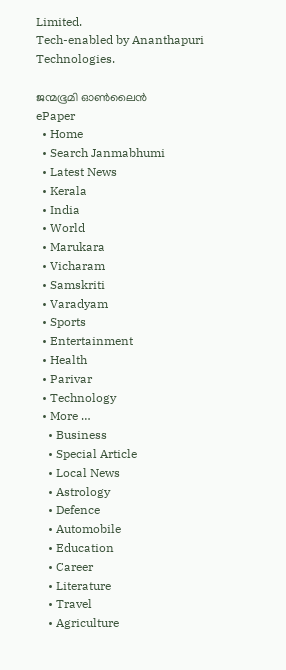Limited.
Tech-enabled by Ananthapuri Technologies.

ജന്മഭൂമി ഓണ്‍ലൈന്‍
ePaper
  • Home
  • Search Janmabhumi
  • Latest News
  • Kerala
  • India
  • World
  • Marukara
  • Vicharam
  • Samskriti
  • Varadyam
  • Sports
  • Entertainment
  • Health
  • Parivar
  • Technology
  • More …
    • Business
    • Special Article
    • Local News
    • Astrology
    • Defence
    • Automobile
    • Education
    • Career
    • Literature
    • Travel
    • Agriculture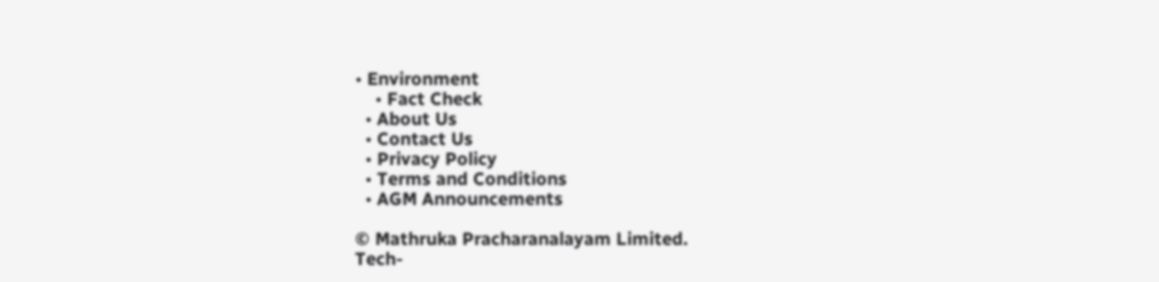• Environment
    • Fact Check
  • About Us
  • Contact Us
  • Privacy Policy
  • Terms and Conditions
  • AGM Announcements

© Mathruka Pracharanalayam Limited.
Tech-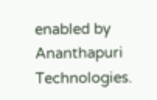enabled by Ananthapuri Technologies.